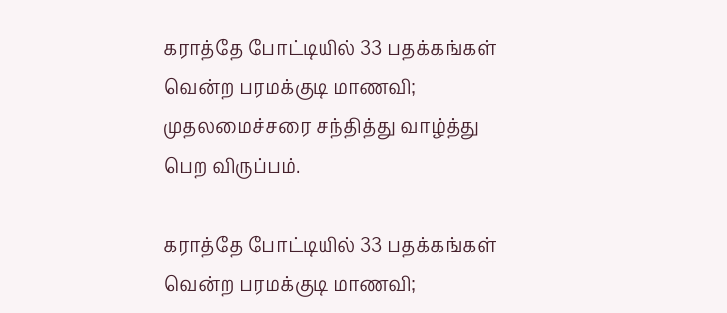கராத்தே போட்டியில் 33 பதக்கங்கள் வென்ற பரமக்குடி மாணவி; முதலமைச்சரை சந்தித்து வாழ்த்து பெற விருப்பம்.

கராத்தே போட்டியில் 33 பதக்கங்கள் வென்ற பரமக்குடி மாணவி;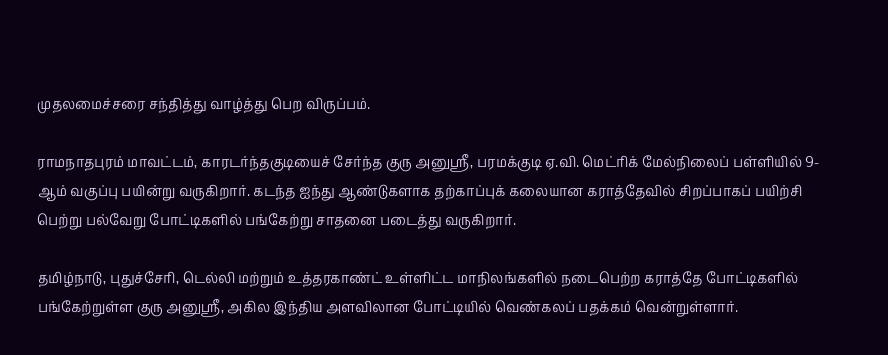முதலமைச்சரை சந்தித்து வாழ்த்து பெற விருப்பம்.

ராமநாதபுரம் மாவட்டம், காரடர்ந்தகுடியைச் சேர்ந்த குரு அனுஸ்ரீ, பரமக்குடி ஏ.வி. மெட்ரிக் மேல்நிலைப் பள்ளியில் 9-ஆம் வகுப்பு பயின்று வருகிறார். கடந்த ஐந்து ஆண்டுகளாக தற்காப்புக் கலையான கராத்தேவில் சிறப்பாகப் பயிற்சி பெற்று பல்வேறு போட்டிகளில் பங்கேற்று சாதனை படைத்து வருகிறார்.

தமிழ்நாடு, புதுச்சேரி, டெல்லி மற்றும் உத்தரகாண்ட் உள்ளிட்ட மாநிலங்களில் நடைபெற்ற கராத்தே போட்டிகளில் பங்கேற்றுள்ள குரு அனுஸ்ரீ, அகில இந்திய அளவிலான போட்டியில் வெண்கலப் பதக்கம் வென்றுள்ளார்.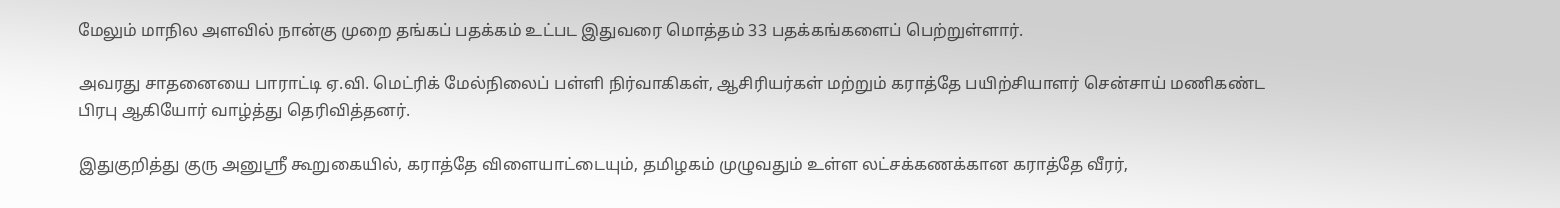மேலும் மாநில அளவில் நான்கு முறை தங்கப் பதக்கம் உட்பட இதுவரை மொத்தம் 33 பதக்கங்களைப் பெற்றுள்ளார்.

அவரது சாதனையை பாராட்டி ஏ.வி. மெட்ரிக் மேல்நிலைப் பள்ளி நிர்வாகிகள், ஆசிரியர்கள் மற்றும் கராத்தே பயிற்சியாளர் சென்சாய் மணிகண்ட பிரபு ஆகியோர் வாழ்த்து தெரிவித்தனர்.

இதுகுறித்து குரு அனுஸ்ரீ கூறுகையில், கராத்தே விளையாட்டையும், தமிழகம் முழுவதும் உள்ள லட்சக்கணக்கான கராத்தே வீரர்,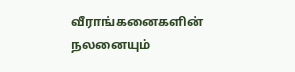வீராங்கனைகளின் நலனையும்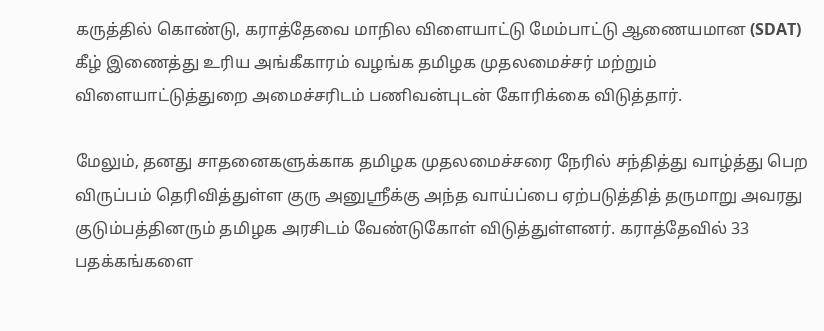கருத்தில் கொண்டு, கராத்தேவை மாநில விளையாட்டு மேம்பாட்டு ஆணையமான (SDAT) கீழ் இணைத்து உரிய அங்கீகாரம் வழங்க தமிழக முதலமைச்சர் மற்றும் விளையாட்டுத்துறை அமைச்சரிடம் பணிவன்புடன் கோரிக்கை விடுத்தார்.

மேலும், தனது சாதனைகளுக்காக தமிழக முதலமைச்சரை நேரில் சந்தித்து வாழ்த்து பெற விருப்பம் தெரிவித்துள்ள குரு அனுஸ்ரீக்கு அந்த வாய்ப்பை ஏற்படுத்தித் தருமாறு அவரது குடும்பத்தினரும் தமிழக அரசிடம் வேண்டுகோள் விடுத்துள்ளனர். கராத்தேவில் 33 பதக்கங்களை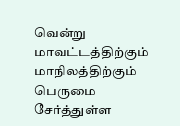வென்று மாவட்டத்திற்கும் மாநிலத்திற்கும் பெருமை சேர்த்துள்ள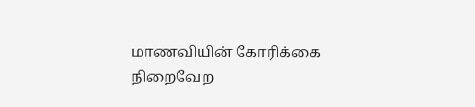மாணவியின் கோரிக்கை நிறைவேற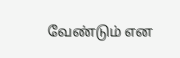வேண்டும் என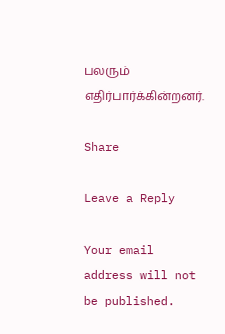பலரும் எதிர்பார்க்கின்றனர்.

Share

Leave a Reply

Your email address will not be published.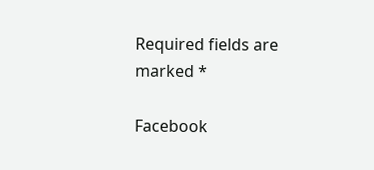Required fields are marked *

Facebook